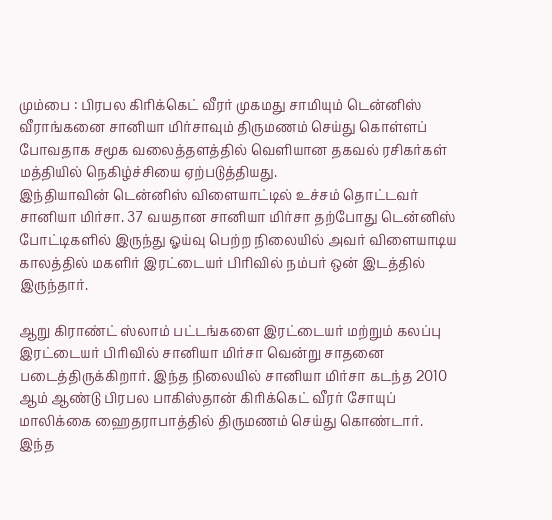மும்பை : பிரபல கிரிக்கெட் வீரர் முகமது சாமியும் டென்னிஸ் வீராங்கனை சானியா மிர்சாவும் திருமணம் செய்து கொள்ளப் போவதாக சமூக வலைத்தளத்தில் வெளியான தகவல் ரசிகர்கள் மத்தியில் நெகிழ்ச்சியை ஏற்படுத்தியது.
இந்தியாவின் டென்னிஸ் விளையாட்டில் உச்சம் தொட்டவர் சானியா மிர்சா. 37 வயதான சானியா மிர்சா தற்போது டென்னிஸ் போட்டிகளில் இருந்து ஓய்வு பெற்ற நிலையில் அவர் விளையாடிய காலத்தில் மகளிர் இரட்டையர் பிரிவில் நம்பர் ஒன் இடத்தில் இருந்தார்.

ஆறு கிராண்ட் ஸ்லாம் பட்டங்களை இரட்டையர் மற்றும் கலப்பு இரட்டையர் பிரிவில் சானியா மிர்சா வென்று சாதனை படைத்திருக்கிறார். இந்த நிலையில் சானியா மிர்சா கடந்த 2010 ஆம் ஆண்டு பிரபல பாகிஸ்தான் கிரிக்கெட் வீரர் சோயுப் மாலிக்கை ஹைதராபாத்தில் திருமணம் செய்து கொண்டார். இந்த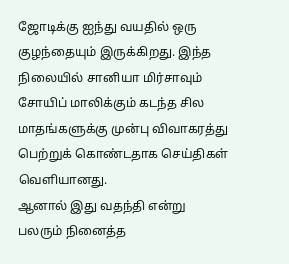ஜோடிக்கு ஐந்து வயதில் ஒரு குழந்தையும் இருக்கிறது. இந்த நிலையில் சானியா மிர்சாவும் சோயிப் மாலிக்கும் கடந்த சில மாதங்களுக்கு முன்பு விவாகரத்து பெற்றுக் கொண்டதாக செய்திகள் வெளியானது.
ஆனால் இது வதந்தி என்று பலரும் நினைத்த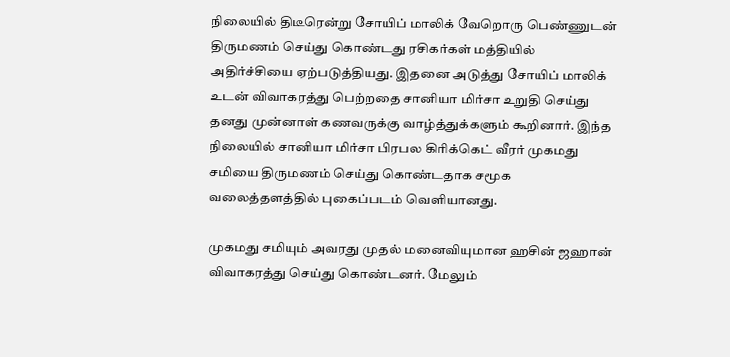நிலையில் திடீரென்று சோயிப் மாலிக் வேறொரு பெண்ணுடன் திருமணம் செய்து கொண்டது ரசிகர்கள் மத்தியில் அதிர்ச்சியை ஏற்படுத்தியது. இதனை அடுத்து சோயிப் மாலிக் உடன் விவாகரத்து பெற்றதை சானியா மிர்சா உறுதி செய்து தனது முன்னாள் கணவருக்கு வாழ்த்துக்களும் கூறினார். இந்த நிலையில் சானியா மிர்சா பிரபல கிரிக்கெட் வீரர் முகமது சமியை திருமணம் செய்து கொண்டதாக சமூக வலைத்தளத்தில் புகைப்படம் வெளியானது.

முகமது சமியும் அவரது முதல் மனைவியுமான ஹசின் ஜஹான் விவாகரத்து செய்து கொண்டனர். மேலும்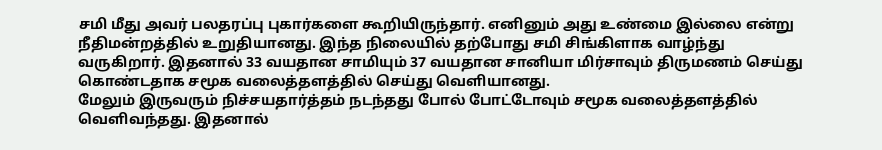சமி மீது அவர் பலதரப்பு புகார்களை கூறியிருந்தார். எனினும் அது உண்மை இல்லை என்று நீதிமன்றத்தில் உறுதியானது. இந்த நிலையில் தற்போது சமி சிங்கிளாக வாழ்ந்து வருகிறார். இதனால் 33 வயதான சாமியும் 37 வயதான சானியா மிர்சாவும் திருமணம் செய்து கொண்டதாக சமூக வலைத்தளத்தில் செய்து வெளியானது.
மேலும் இருவரும் நிச்சயதார்த்தம் நடந்தது போல் போட்டோவும் சமூக வலைத்தளத்தில் வெளிவந்தது. இதனால்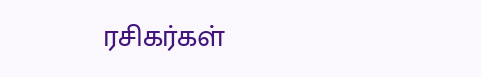ரசிகர்கள்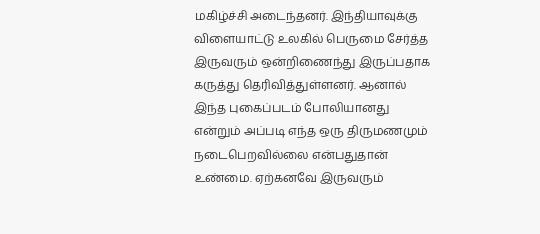மகிழ்ச்சி அடைந்தனர். இந்தியாவுக்கு விளையாட்டு உலகில் பெருமை சேர்த்த இருவரும் ஒன்றிணைந்து இருப்பதாக கருத்து தெரிவித்துள்ளனர். ஆனால் இந்த புகைப்படம் போலியானது என்றும் அப்படி எந்த ஒரு திருமணமும் நடைபெறவில்லை என்பதுதான் உண்மை. ஏற்கனவே இருவரும்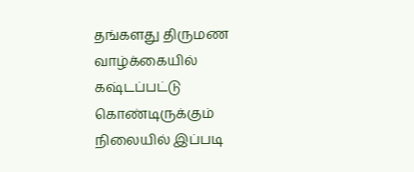தங்களது திருமண வாழ்க்கையில் கஷ்டப்பட்டு கொண்டிருக்கும் நிலையில் இப்படி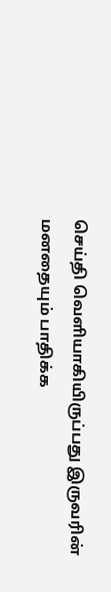செய்தி வெளியாகியிருப்பது இருவரின் மனதையும் பாதிக்க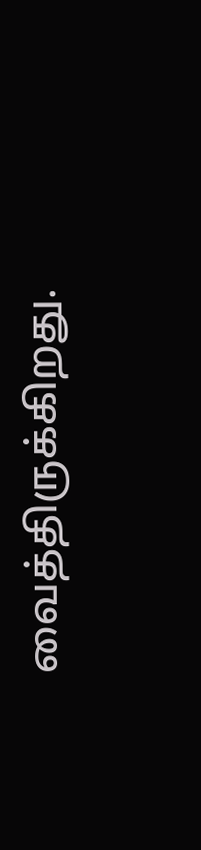வைத்திருக்கிறது.